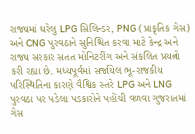રાજ્યમાં ઘરેલુ LPG સિલિન્ડર, PNG (પ્રાકૃતિક ગેસ) અને CNG પુરવઠાને સુનિશ્ચિત કરવા માટે કેન્દ્ર અને રાજ્ય સરકાર સતત મોનિટરીંગ અને સંકલિત પ્રયત્નો કરી રહ્યા છે. મધ્યપૂર્વમાં સર્જાયેલ ભૂ-રાજકીય પરિસ્થિતિના કારણે વૈશ્વિક સ્તરે LPG અને LNG પુરવઠા પર પડેલા પડકારોને પહોંચી વળવા ગુજરાતમાં ગેસ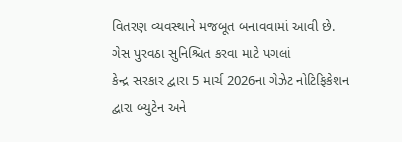વિતરણ વ્યવસ્થાને મજબૂત બનાવવામાં આવી છે.
ગેસ પુરવઠા સુનિશ્ચિત કરવા માટે પગલાં
કેન્દ્ર સરકાર દ્વારા 5 માર્ચ 2026ના ગેઝેટ નોટિફિકેશન દ્વારા બ્યુટેન અને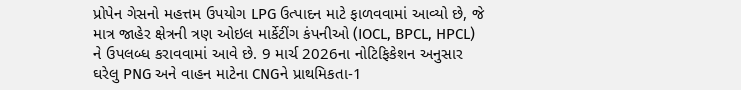પ્રોપેન ગેસનો મહત્તમ ઉપયોગ LPG ઉત્પાદન માટે ફાળવવામાં આવ્યો છે, જે માત્ર જાહેર ક્ષેત્રની ત્રણ ઓઇલ માર્કેટીંગ કંપનીઓ (IOCL, BPCL, HPCL) ને ઉપલબ્ધ કરાવવામાં આવે છે. 9 માર્ચ 2026ના નોટિફિકેશન અનુસાર ઘરેલુ PNG અને વાહન માટેના CNGને પ્રાથમિકતા-1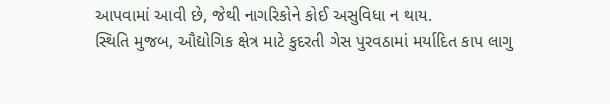આપવામાં આવી છે, જેથી નાગરિકોને કોઈ અસુવિધા ન થાય.
સ્થિતિ મુજબ, ઔદ્યોગિક ક્ષેત્ર માટે કુદરતી ગેસ પુરવઠામાં મર્યાદિત કાપ લાગુ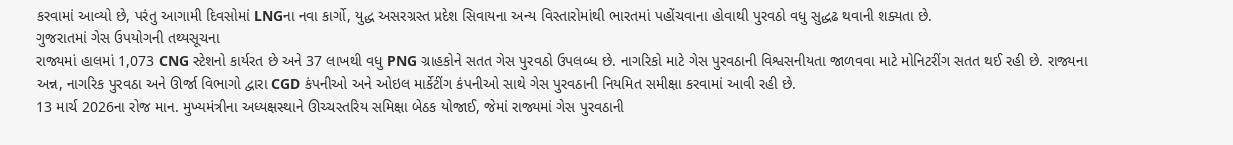કરવામાં આવ્યો છે, પરંતુ આગામી દિવસોમાં LNGના નવા કાર્ગો, યુદ્ધ અસરગ્રસ્ત પ્રદેશ સિવાયના અન્ય વિસ્તારોમાંથી ભારતમાં પહોંચવાના હોવાથી પુરવઠો વધુ સુદ્ધઢ થવાની શક્યતા છે.
ગુજરાતમાં ગેસ ઉપયોગની તથ્યસૂચના
રાજ્યમાં હાલમાં 1,073 CNG સ્ટેશનો કાર્યરત છે અને 37 લાખથી વધુ PNG ગ્રાહકોને સતત ગેસ પુરવઠો ઉપલબ્ધ છે. નાગરિકો માટે ગેસ પુરવઠાની વિશ્વસનીયતા જાળવવા માટે મોનિટરીંગ સતત થઈ રહી છે. રાજ્યના અન્ન, નાગરિક પુરવઠા અને ઊર્જા વિભાગો દ્વારા CGD કંપનીઓ અને ઓઇલ માર્કેટીંગ કંપનીઓ સાથે ગેસ પુરવઠાની નિયમિત સમીક્ષા કરવામાં આવી રહી છે.
13 માર્ચ 2026ના રોજ માન. મુખ્યમંત્રીના અધ્યક્ષસ્થાને ઊચ્ચસ્તરિય સમિક્ષા બેઠક યોજાઈ, જેમાં રાજ્યમાં ગેસ પુરવઠાની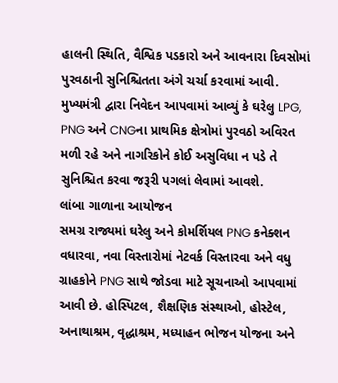હાલની સ્થિતિ, વૈશ્વિક પડકારો અને આવનારા દિવસોમાં પુરવઠાની સુનિશ્ચિતતા અંગે ચર્ચા કરવામાં આવી. મુખ્યમંત્રી દ્વારા નિવેદન આપવામાં આવ્યું કે ઘરેલુ LPG, PNG અને CNGના પ્રાથમિક ક્ષેત્રોમાં પુરવઠો અવિરત મળી રહે અને નાગરિકોને કોઈ અસુવિધા ન પડે તે સુનિશ્ચિત કરવા જરૂરી પગલાં લેવામાં આવશે.
લાંબા ગાળાના આયોજન
સમગ્ર રાજ્યમાં ઘરેલુ અને કોમર્શિયલ PNG કનેક્શન વધારવા, નવા વિસ્તારોમાં નેટવર્ક વિસ્તારવા અને વધુ ગ્રાહકોને PNG સાથે જોડવા માટે સૂચનાઓ આપવામાં આવી છે. હોસ્પિટલ, શૈક્ષણિક સંસ્થાઓ, હોસ્ટેલ, અનાથાશ્રમ, વૃદ્ધાશ્રમ, મધ્યાહન ભોજન યોજના અને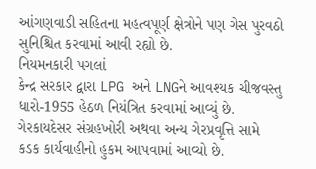આંગણવાડી સહિતના મહત્વપૂર્ણ ક્ષેત્રોને પણ ગેસ પુરવઠો સુનિશ્ચિત કરવામાં આવી રહ્યો છે.
નિયમનકારી પગલાં
કેન્દ્ર સરકાર દ્વારા LPG અને LNGને આવશ્યક ચીજવસ્તુ ધારો-1955 હેઠળ નિયંત્રિત કરવામાં આવ્યું છે. ગેરકાયદેસર સંગ્રહખોરી અથવા અન્ય ગેરપ્રવૃત્તિ સામે કડક કાર્યવાહીનો હુકમ આપવામાં આવ્યો છે.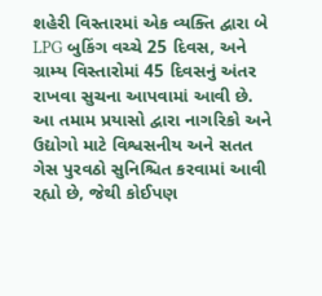શહેરી વિસ્તારમાં એક વ્યક્તિ દ્વારા બે LPG બુકિંગ વચ્ચે 25 દિવસ, અને ગ્રામ્ય વિસ્તારોમાં 45 દિવસનું અંતર રાખવા સુચના આપવામાં આવી છે.
આ તમામ પ્રયાસો દ્વારા નાગરિકો અને ઉદ્યોગો માટે વિશ્વસનીય અને સતત ગેસ પુરવઠો સુનિશ્ચિત કરવામાં આવી રહ્યો છે, જેથી કોઈપણ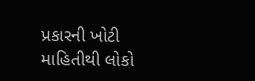પ્રકારની ખોટી માહિતીથી લોકો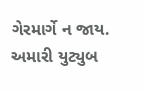ગેરમાર્ગે ન જાય.
અમારી યુટ્યુબ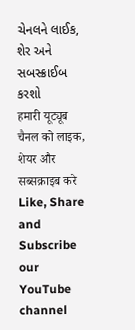ચેનલને લાઈક, શેર અને સબસ્ક્રાઈબ કરશો
हमारी यूट्यूब चैनल को लाइक, शेयर और सब्सक्राइब करे
Like, Share and Subscribe our YouTube channel